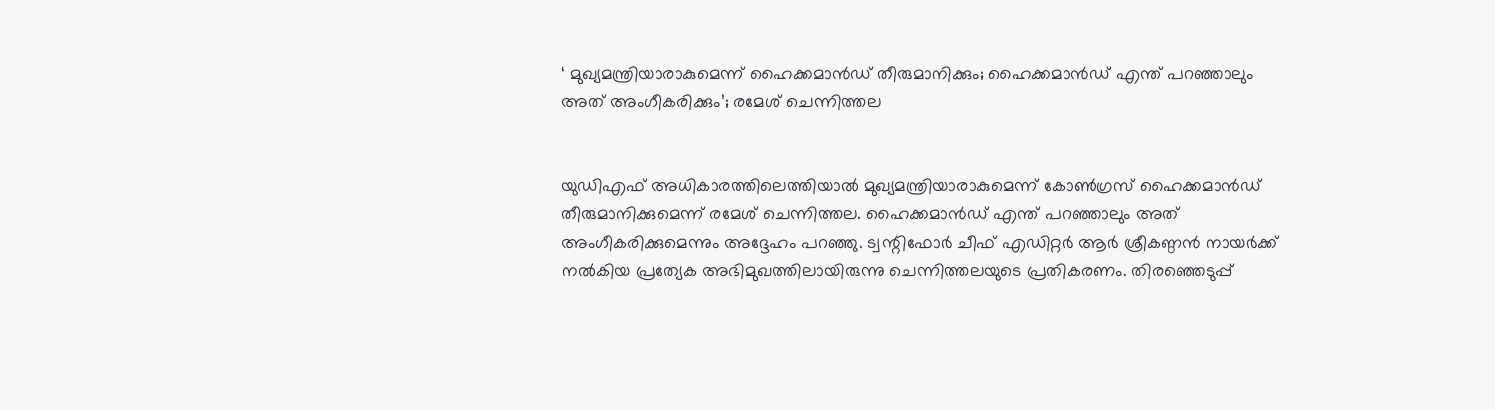‘ മുഖ്യമന്ത്രിയാരാകുമെന്ന് ഹൈക്കമാന്‍ഡ് തീരുമാനിക്കും; ഹൈക്കമാന്‍ഡ് എന്ത് പറഞ്ഞാലും അത് അംഗീകരിക്കും’; രമേശ് ചെന്നിത്തല


യുഡിഎഫ് അധികാരത്തിലെത്തിയാല്‍ മുഖ്യമന്ത്രിയാരാകുമെന്ന് കോണ്‍ഗ്രസ് ഹൈക്കമാന്‍ഡ് തീരുമാനിക്കുമെന്ന് രമേശ് ചെന്നിത്തല. ഹൈക്കമാന്‍ഡ് എന്ത് പറഞ്ഞാലും അത് അംഗീകരിക്കുമെന്നും അദ്ദേഹം പറഞ്ഞു. ട്വന്റിഫോര്‍ ചീഫ് എഡിറ്റര്‍ ആര്‍ ശ്രീകണ്ഠന്‍ നായര്‍ക്ക് നല്‍കിയ പ്രത്യേക അഭിമുഖത്തിലായിരുന്നു ചെന്നിത്തലയുടെ പ്രതികരണം. തിരഞ്ഞെടുപ്പ്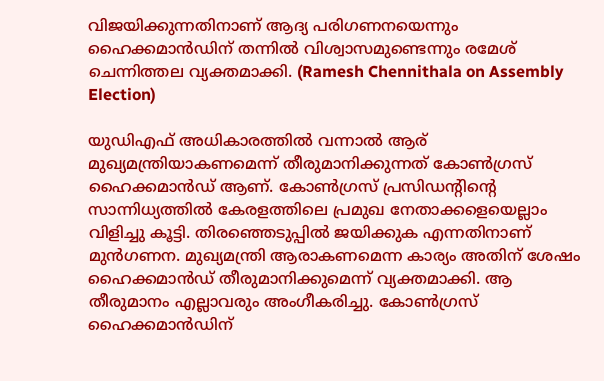വിജയിക്കുന്നതിനാണ് ആദ്യ പരിഗണനയെന്നും ഹൈക്കമാന്‍ഡിന് തന്നില്‍ വിശ്വാസമുണ്ടെന്നും രമേശ് ചെന്നിത്തല വ്യക്തമാക്കി. (Ramesh Chennithala on Assembly Election)

യുഡിഎഫ് അധികാരത്തില്‍ വന്നാല്‍ ആര് മുഖ്യമന്ത്രിയാകണമെന്ന് തീരുമാനിക്കുന്നത് കോണ്‍ഗ്രസ് ഹൈക്കമാന്‍ഡ് ആണ്. കോണ്‍ഗ്രസ് പ്രസിഡന്റിന്റെ സാന്നിധ്യത്തില്‍ കേരളത്തിലെ പ്രമുഖ നേതാക്കളെയെല്ലാം വിളിച്ചു കൂട്ടി. തിരഞ്ഞെടുപ്പില്‍ ജയിക്കുക എന്നതിനാണ് മുന്‍ഗണന. മുഖ്യമന്ത്രി ആരാകണമെന്ന കാര്യം അതിന് ശേഷം ഹൈക്കമാന്‍ഡ് തീരുമാനിക്കുമെന്ന് വ്യക്തമാക്കി. ആ തീരുമാനം എല്ലാവരും അംഗീകരിച്ചു. കോണ്‍ഗ്രസ് ഹൈക്കമാന്‍ഡിന്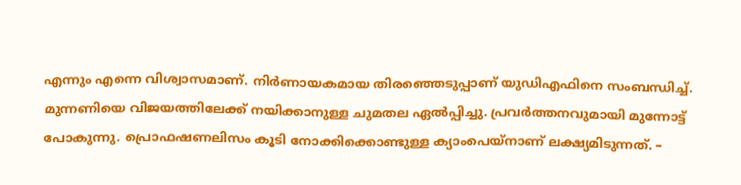എന്നും എന്നെ വിശ്വാസമാണ്. നിര്‍ണായകമായ തിരഞ്ഞെടുപ്പാണ് യുഡിഎഫിനെ സംബന്ധിച്ച്. മുന്നണിയെ വിജയത്തിലേക്ക് നയിക്കാനുള്ള ചുമതല ഏല്‍പ്പിച്ചു. പ്രവര്‍ത്തനവുമായി മുന്നോട്ട് പോകുന്നു. പ്രൊഫഷണലിസം കൂടി നോക്കിക്കൊണ്ടുള്ള ക്യാംപെയ്‌നാണ് ലക്ഷ്യമിടുന്നത്. –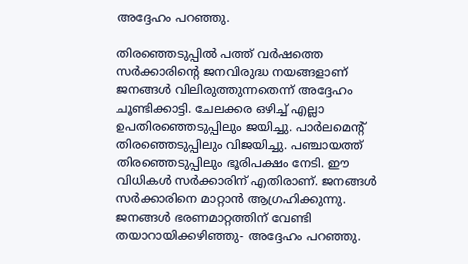അദ്ദേഹം പറഞ്ഞു.

തിരഞ്ഞെടുപ്പില്‍ പത്ത് വര്‍ഷത്തെ സര്‍ക്കാരിന്റെ ജനവിരുദ്ധ നയങ്ങളാണ് ജനങ്ങള്‍ വിലിരുത്തുന്നതെന്ന് അദ്ദേഹം ചൂണ്ടിക്കാട്ടി. ചേലക്കര ഒഴിച്ച് എല്ലാ ഉപതിരഞ്ഞെടുപ്പിലും ജയിച്ചു. പാര്‍ലമെന്റ് തിരഞ്ഞെടുപ്പിലും വിജയിച്ചു. പഞ്ചായത്ത് തിരഞ്ഞെടുപ്പിലും ഭൂരിപക്ഷം നേടി. ഈ വിധികള്‍ സര്‍ക്കാരിന് എതിരാണ്. ജനങ്ങള്‍ സര്‍ക്കാരിനെ മാറ്റാന്‍ ആഗ്രഹിക്കുന്നു. ജനങ്ങള്‍ ഭരണമാറ്റത്തിന് വേണ്ടി തയാറായിക്കഴിഞ്ഞു- അദ്ദേഹം പറഞ്ഞു.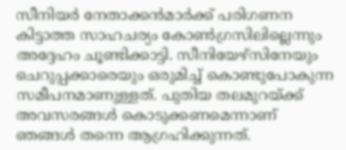സീനിയര്‍ നേതാക്കന്‍മാര്‍ക്ക് പരിഗണന കിട്ടാത്ത സാഹചര്യം കോണ്‍ഗ്രസിലില്ലെന്നും അദ്ദേഹം ചൂണ്ടിക്കാട്ടി. സീനിയേഴ്‌സിനേയും ചെറുപ്പക്കാരെയും ഒരുമിച്ച് കൊണ്ടുപോകുന്ന സമീപനമാണുള്ളത്. പുതിയ തലമുറയ്ക്ക് അവസരങ്ങള്‍ കൊടുക്കണമെന്നാണ് ഞങ്ങള്‍ തന്നെ ആഗ്രഹിക്കുന്നത്.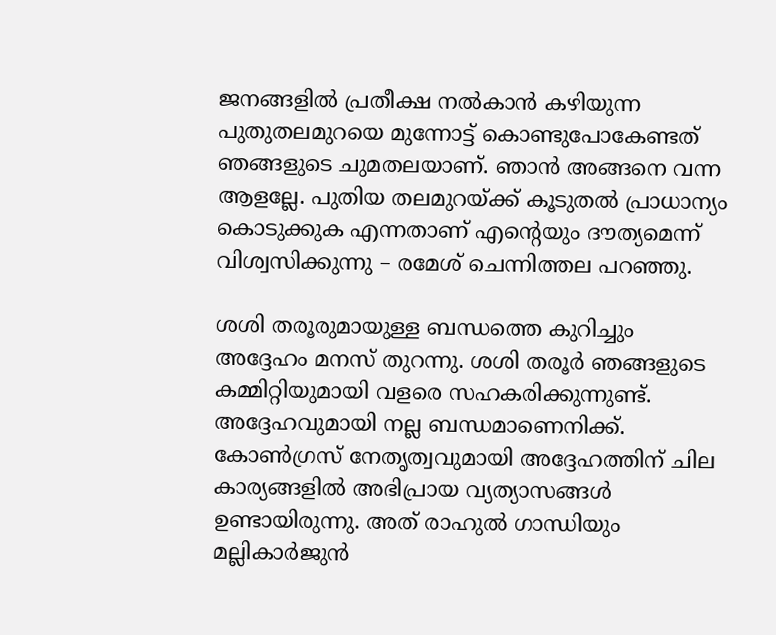ജനങ്ങളില്‍ പ്രതീക്ഷ നല്‍കാന്‍ കഴിയുന്ന പുതുതലമുറയെ മുന്നോട്ട് കൊണ്ടുപോകേണ്ടത് ഞങ്ങളുടെ ചുമതലയാണ്. ഞാന്‍ അങ്ങനെ വന്ന ആളല്ലേ. പുതിയ തലമുറയ്ക്ക് കൂടുതല്‍ പ്രാധാന്യം കൊടുക്കുക എന്നതാണ് എന്റെയും ദൗത്യമെന്ന് വിശ്വസിക്കുന്നു – രമേശ് ചെന്നിത്തല പറഞ്ഞു.

ശശി തരൂരുമായുള്ള ബന്ധത്തെ കുറിച്ചും അദ്ദേഹം മനസ് തുറന്നു. ശശി തരൂര്‍ ഞങ്ങളുടെ കമ്മിറ്റിയുമായി വളരെ സഹകരിക്കുന്നുണ്ട്. അദ്ദേഹവുമായി നല്ല ബന്ധമാണെനിക്ക്. കോണ്‍ഗ്രസ് നേതൃത്വവുമായി അദ്ദേഹത്തിന് ചില കാര്യങ്ങളില്‍ അഭിപ്രായ വ്യത്യാസങ്ങള്‍ ഉണ്ടായിരുന്നു. അത് രാഹുല്‍ ഗാന്ധിയും മല്ലികാര്‍ജുന്‍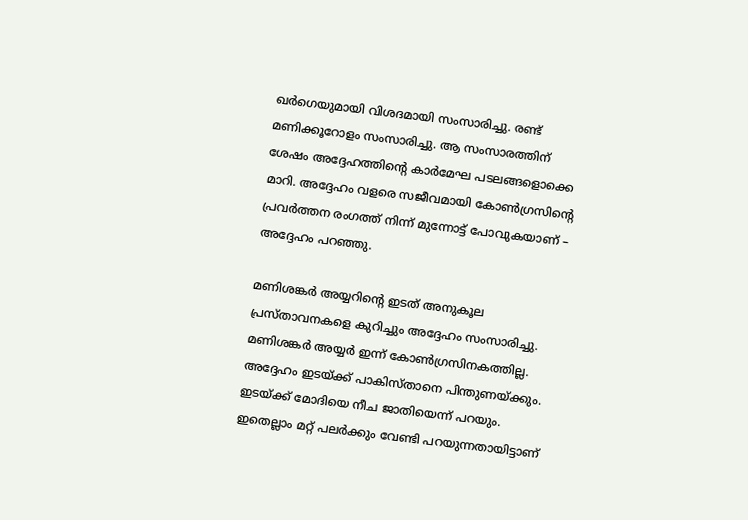ഖര്‍ഗെയുമായി വിശദമായി സംസാരിച്ചു. രണ്ട് മണിക്കൂറോളം സംസാരിച്ചു. ആ സംസാരത്തിന് ശേഷം അദ്ദേഹത്തിന്റെ കാര്‍മേഘ പടലങ്ങളൊക്കെ മാറി. അദ്ദേഹം വളരെ സജീവമായി കോണ്‍ഗ്രസിന്റെ പ്രവര്‍ത്തന രംഗത്ത് നിന്ന് മുന്നോട്ട് പോവുകയാണ് – അദ്ദേഹം പറഞ്ഞു.

മണിശങ്കര്‍ അയ്യറിന്റെ ഇടത് അനുകൂല പ്രസ്താവനകളെ കുറിച്ചും അദ്ദേഹം സംസാരിച്ചു. മണിശങ്കര്‍ അയ്യര്‍ ഇന്ന് കോണ്‍ഗ്രസിനകത്തില്ല. അദ്ദേഹം ഇടയ്ക്ക് പാകിസ്താനെ പിന്തുണയ്ക്കും. ഇടയ്ക്ക് മോദിയെ നീച ജാതിയെന്ന് പറയും. ഇതെല്ലാം മറ്റ് പലര്‍ക്കും വേണ്ടി പറയുന്നതായിട്ടാണ്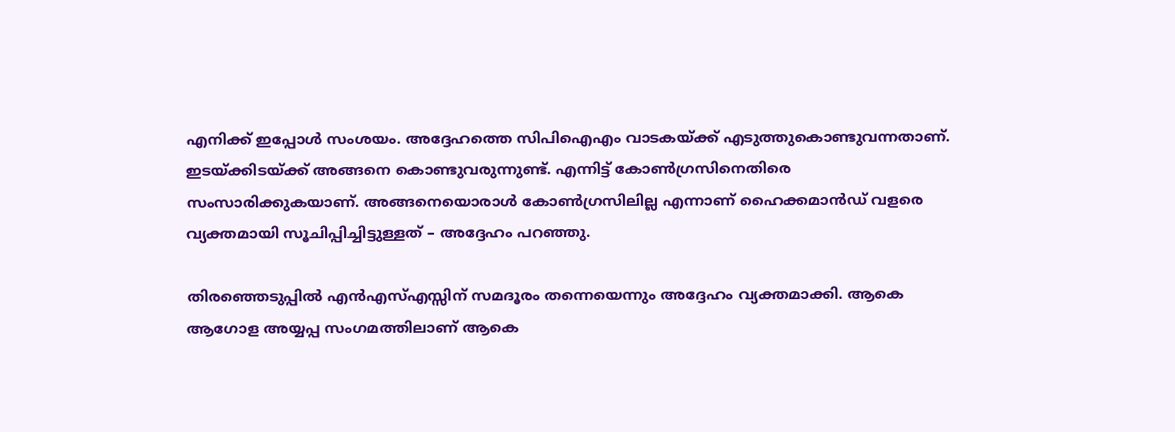എനിക്ക് ഇപ്പോള്‍ സംശയം. അദ്ദേഹത്തെ സിപിഐഎം വാടകയ്ക്ക് എടുത്തുകൊണ്ടുവന്നതാണ്. ഇടയ്ക്കിടയ്ക്ക് അങ്ങനെ കൊണ്ടുവരുന്നുണ്ട്. എന്നിട്ട് കോണ്‍ഗ്രസിനെതിരെ സംസാരിക്കുകയാണ്. അങ്ങനെയൊരാള്‍ കോണ്‍ഗ്രസിലില്ല എന്നാണ് ഹൈക്കമാന്‍ഡ് വളരെ വ്യക്തമായി സൂചിപ്പിച്ചിട്ടുള്ളത് – അദ്ദേഹം പറഞ്ഞു.

തിരഞ്ഞെടുപ്പില്‍ എന്‍എസ്എസ്സിന് സമദൂരം തന്നെയെന്നും അദ്ദേഹം വ്യക്തമാക്കി. ആകെ ആഗോള അയ്യപ്പ സംഗമത്തിലാണ് ആകെ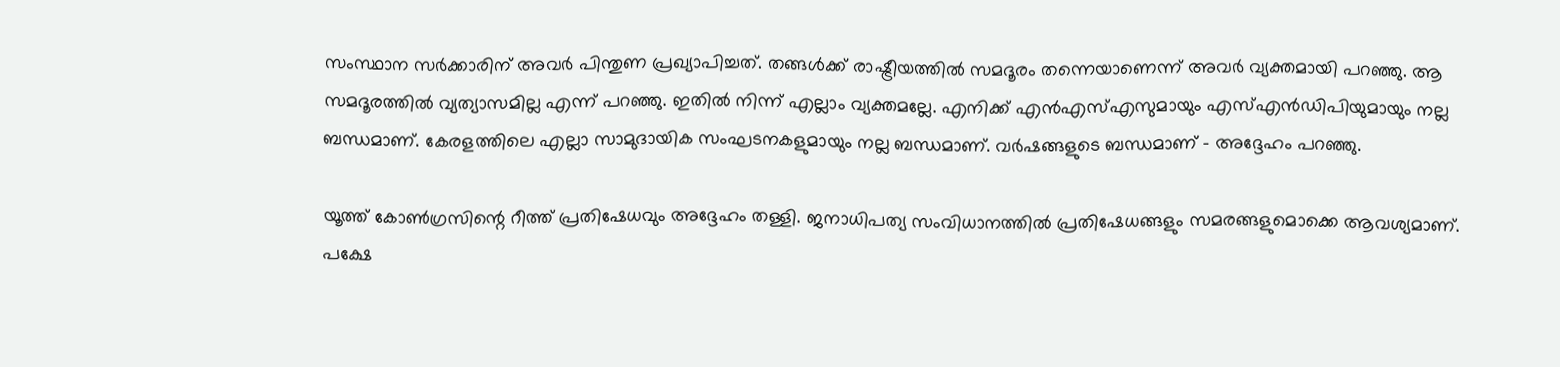സംസ്ഥാന സര്‍ക്കാരിന് അവര്‍ പിന്തുണ പ്രഖ്യാപിച്ചത്. തങ്ങള്‍ക്ക് രാഷ്ട്രീയത്തില്‍ സമദൂരം തന്നെയാണെന്ന് അവര്‍ വ്യക്തമായി പറഞ്ഞു. ആ സമദൂരത്തില്‍ വ്യത്യാസമില്ല എന്ന് പറഞ്ഞു. ഇതില്‍ നിന്ന് എല്ലാം വ്യക്തമല്ലേ. എനിക്ക് എന്‍എസ്എസുമായും എസ്എന്‍ഡിപിയുമായും നല്ല ബന്ധമാണ്. കേരളത്തിലെ എല്ലാ സാമുദായിക സംഘടനകളുമായും നല്ല ബന്ധമാണ്. വര്‍ഷങ്ങളുടെ ബന്ധമാണ് – അദ്ദേഹം പറഞ്ഞു.

യൂത്ത് കോണ്‍ഗ്രസിന്റെ റീത്ത് പ്രതിഷേധവും അദ്ദേഹം തള്ളി. ജനാധിപത്യ സംവിധാനത്തില്‍ പ്രതിഷേധങ്ങളും സമരങ്ങളുമൊക്കെ ആവശ്യമാണ്. പക്ഷേ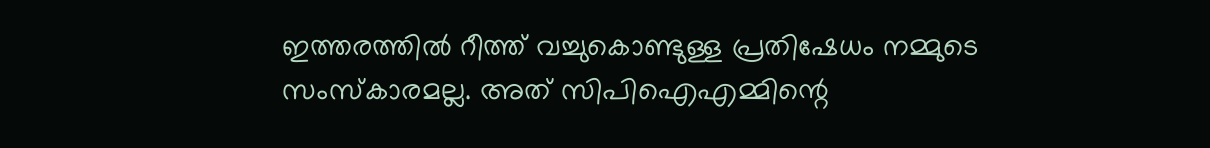ഇത്തരത്തില്‍ റീത്ത് വച്ചുകൊണ്ടുള്ള പ്രതിഷേധം നമ്മുടെ സംസ്‌കാരമല്ല. അത് സിപിഐഎമ്മിന്റെ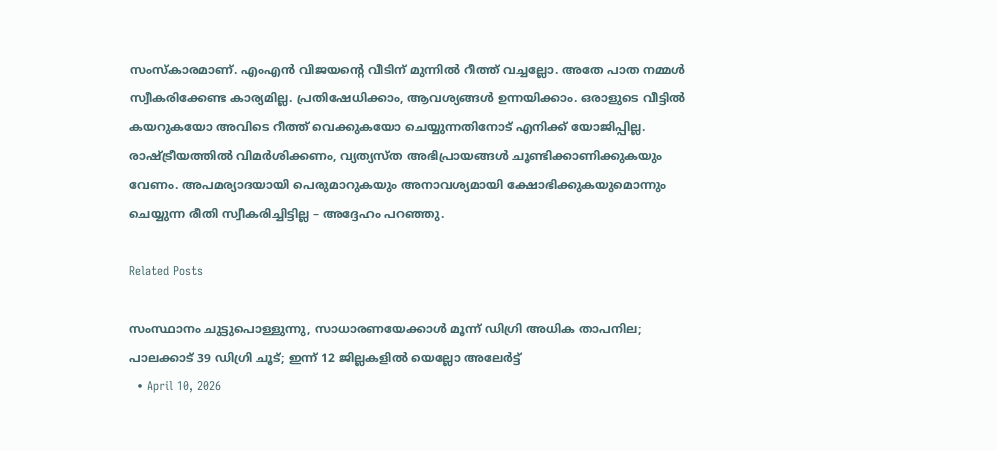സംസ്‌കാരമാണ്. എംഎന്‍ വിജയന്റെ വീടിന് മുന്നില്‍ റീത്ത് വച്ചല്ലോ. അതേ പാത നമ്മള്‍ സ്വീകരിക്കേണ്ട കാര്യമില്ല. പ്രതിഷേധിക്കാം, ആവശ്യങ്ങള്‍ ഉന്നയിക്കാം. ഒരാളുടെ വീട്ടില്‍ കയറുകയോ അവിടെ റീത്ത് വെക്കുകയോ ചെയ്യുന്നതിനോട് എനിക്ക് യോജിപ്പില്ല. രാഷ്ട്രീയത്തില്‍ വിമര്‍ശിക്കണം, വ്യത്യസ്ത അഭിപ്രായങ്ങള്‍ ചൂണ്ടിക്കാണിക്കുകയും വേണം. അപമര്യാദയായി പെരുമാറുകയും അനാവശ്യമായി ക്ഷോഭിക്കുകയുമൊന്നും ചെയ്യുന്ന രീതി സ്വീകരിച്ചിട്ടില്ല – അദ്ദേഹം പറഞ്ഞു.

Related Posts

സംസ്ഥാനം ചുട്ടുപൊള്ളുന്നു, സാധാരണയേക്കാൾ മൂന്ന് ഡിഗ്രി അധിക താപനില; പാലക്കാട്‌ 39 ഡിഗ്രി ചൂട്; ഇന്ന് 12 ജില്ലകളിൽ യെല്ലോ അലേർട്ട്
  • April 10, 2026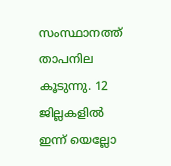സംസ്ഥാനത്ത് താപനില കൂടുന്നു. 12 ജില്ലകളിൽ ഇന്ന് യെല്ലോ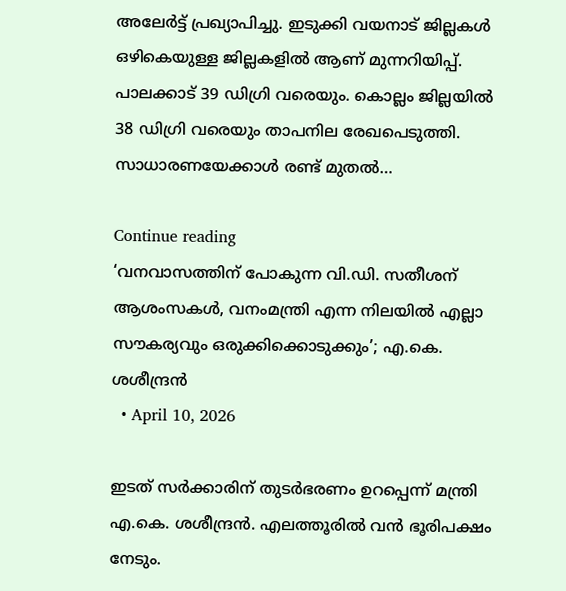അലേർട്ട് പ്രഖ്യാപിച്ചു. ഇടുക്കി വയനാട് ജില്ലകൾ ഒഴികെയുള്ള ജില്ലകളിൽ ആണ് മുന്നറിയിപ്പ്. പാലക്കാട്‌ 39 ഡിഗ്രി വരെയും. കൊല്ലം ജില്ലയിൽ 38 ഡിഗ്രി വരെയും താപനില രേഖപെടുത്തി. സാധാരണയേക്കാൾ രണ്ട് മുതൽ…

Continue reading
‘വനവാസത്തിന് പോകുന്ന വി.ഡി. സതീശന് ആശംസകൾ, വനംമന്ത്രി എന്ന നിലയിൽ എല്ലാ സൗകര്യവും ഒരുക്കിക്കൊടുക്കും’; എ.കെ. ശശീന്ദ്രൻ
  • April 10, 2026

ഇടത് സർക്കാരിന് തുടർഭരണം ഉറപ്പെന്ന് മന്ത്രി എ.കെ. ശശീന്ദ്രൻ. എലത്തൂരിൽ വൻ ഭൂരിപക്ഷം നേടും.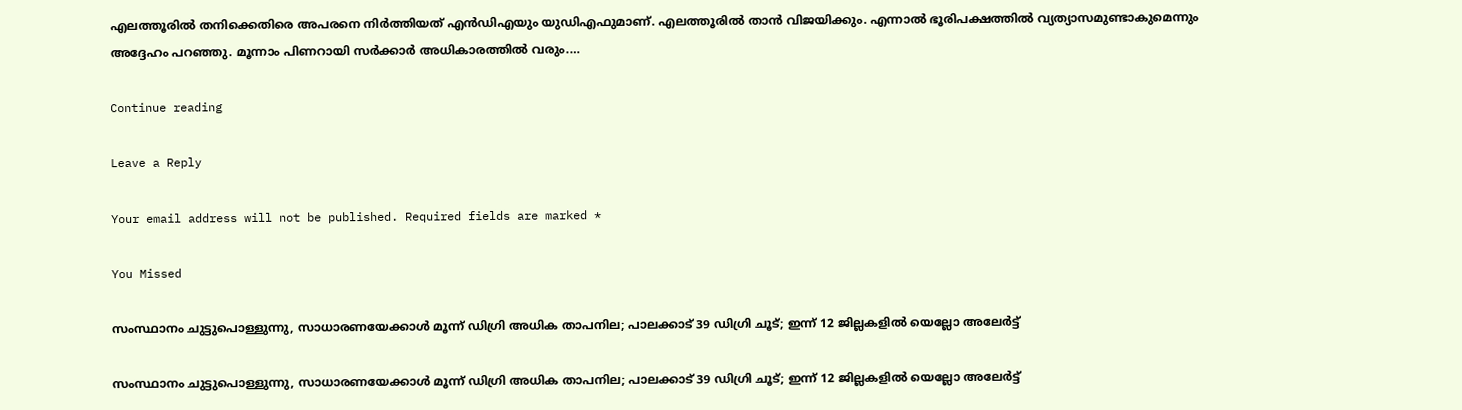എലത്തൂരിൽ തനിക്കെതിരെ അപരനെ നിർത്തിയത് എൻഡിഎയും യുഡിഎഫുമാണ്. എലത്തൂരിൽ താൻ വിജയിക്കും. എന്നാൽ ഭൂരിപക്ഷത്തിൽ വ്യത്യാസമുണ്ടാകുമെന്നും അദ്ദേഹം പറഞ്ഞു. മൂന്നാം പിണറായി സർക്കാർ അധികാരത്തിൽ വരും.…

Continue reading

Leave a Reply

Your email address will not be published. Required fields are marked *

You Missed

സംസ്ഥാനം ചുട്ടുപൊള്ളുന്നു, സാധാരണയേക്കാൾ മൂന്ന് ഡിഗ്രി അധിക താപനില; പാലക്കാട്‌ 39 ഡിഗ്രി ചൂട്; ഇന്ന് 12 ജില്ലകളിൽ യെല്ലോ അലേർട്ട്

സംസ്ഥാനം ചുട്ടുപൊള്ളുന്നു, സാധാരണയേക്കാൾ മൂന്ന് ഡിഗ്രി അധിക താപനില; പാലക്കാട്‌ 39 ഡിഗ്രി ചൂട്; ഇന്ന് 12 ജില്ലകളിൽ യെല്ലോ അലേർട്ട്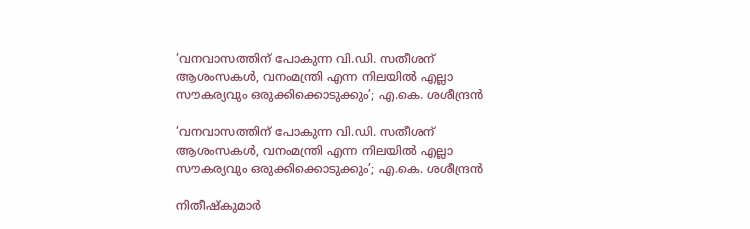‘വനവാസത്തിന് പോകുന്ന വി.ഡി. സതീശന് ആശംസകൾ, വനംമന്ത്രി എന്ന നിലയിൽ എല്ലാ സൗകര്യവും ഒരുക്കിക്കൊടുക്കും’; എ.കെ. ശശീന്ദ്രൻ

‘വനവാസത്തിന് പോകുന്ന വി.ഡി. സതീശന് ആശംസകൾ, വനംമന്ത്രി എന്ന നിലയിൽ എല്ലാ സൗകര്യവും ഒരുക്കിക്കൊടുക്കും’; എ.കെ. ശശീന്ദ്രൻ

നിതീഷ്കുമാർ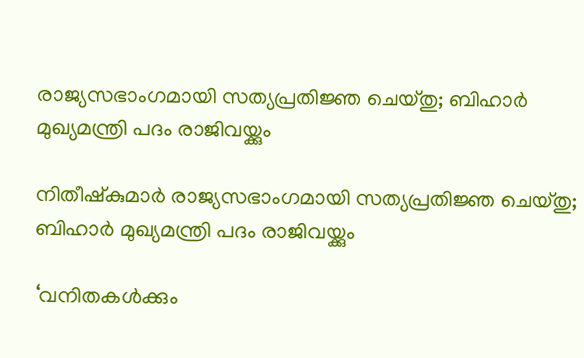രാജ്യസഭാംഗമായി സത്യപ്രതിജ്ഞ ചെയ്തു; ബിഹാർ മുഖ്യമന്ത്രി പദം രാജിവയ്ക്കും

നിതീഷ്കുമാർ രാജ്യസഭാംഗമായി സത്യപ്രതിജ്ഞ ചെയ്തു; ബിഹാർ മുഖ്യമന്ത്രി പദം രാജിവയ്ക്കും

‘വനിതകൾക്കും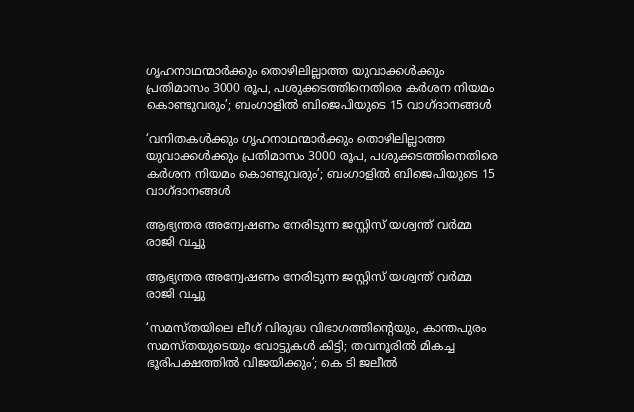ഗൃഹനാഥന്മാർക്കും തൊഴിലില്ലാത്ത യുവാക്കൾക്കും പ്രതിമാസം 3000 രൂപ, പശുക്കടത്തിനെതിരെ കർശന നിയമം കൊണ്ടുവരും’; ബംഗാളിൽ ബിജെപിയുടെ 15 വാഗ്ദാനങ്ങൾ

‘വനിതകൾക്കും ഗൃഹനാഥന്മാർക്കും തൊഴിലില്ലാത്ത യുവാക്കൾക്കും പ്രതിമാസം 3000 രൂപ, പശുക്കടത്തിനെതിരെ കർശന നിയമം കൊണ്ടുവരും’; ബംഗാളിൽ ബിജെപിയുടെ 15 വാഗ്ദാനങ്ങൾ

ആഭ്യന്തര അന്വേഷണം നേരിടുന്ന ജസ്റ്റിസ് യശ്വന്ത് വർമ്മ രാജി വച്ചു

ആഭ്യന്തര അന്വേഷണം നേരിടുന്ന ജസ്റ്റിസ് യശ്വന്ത് വർമ്മ രാജി വച്ചു

‘സമസ്തയിലെ ലീഗ് വിരുദ്ധ വിഭാഗത്തിൻ്റെയും, കാന്തപുരം സമസ്തയുടെയും വോട്ടുകൾ കിട്ടി; തവനൂരിൽ മികച്ച ഭൂരിപക്ഷത്തിൽ വിജയിക്കും’; കെ ടി ജലീൽ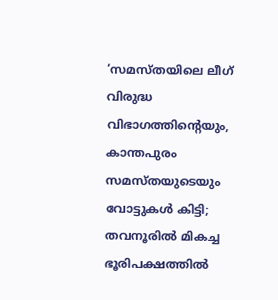‘സമസ്തയിലെ ലീഗ് വിരുദ്ധ വിഭാഗത്തിൻ്റെയും, കാന്തപുരം സമസ്തയുടെയും വോട്ടുകൾ കിട്ടി; തവനൂരിൽ മികച്ച ഭൂരിപക്ഷത്തിൽ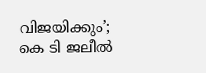വിജയിക്കും’; കെ ടി ജലീൽ